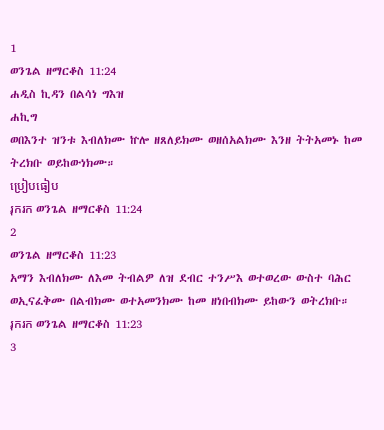1
ወንጌል ዘማርቆስ 11:24
ሐዲስ ኪዳን በልሳነ ግእዝ
ሐኪግ
ወበእንተ ዝንቱ እብለክሙ ኵሎ ዘጸለይክሙ ወዘሰአልክሙ እንዘ ትትአመኑ ከመ ትረክቡ ወይከውነክሙ።
ប្រៀបធៀប
រុករក ወንጌል ዘማርቆስ 11:24
2
ወንጌል ዘማርቆስ 11:23
አማን እብለክሙ ለእመ ትብልዎ ለዝ ደብር ተንሥእ ወተወረው ውስተ ባሕር ወኢናፈቅሙ በልብክሙ ወተአመንክሙ ከመ ዘነበብክሙ ይከውን ወትረክቡ።
រុករក ወንጌል ዘማርቆስ 11:23
3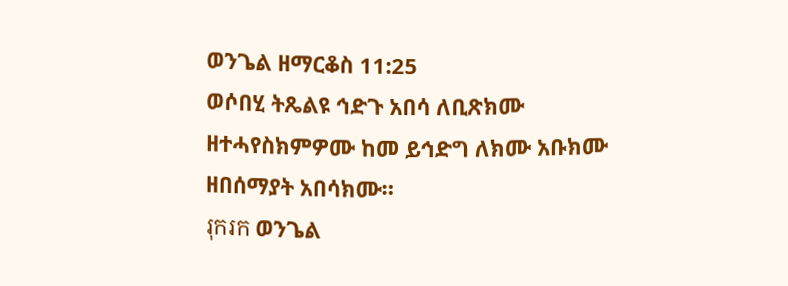ወንጌል ዘማርቆስ 11:25
ወሶበሂ ትጼልዩ ኅድጉ አበሳ ለቢጽክሙ ዘተሓየስክምዎሙ ከመ ይኅድግ ለክሙ አቡክሙ ዘበሰማያት አበሳክሙ።
រុករក ወንጌል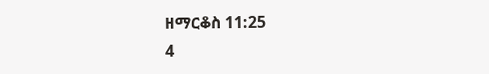ዘማርቆስ 11:25
4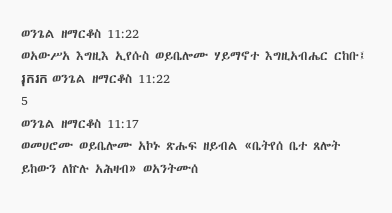ወንጌል ዘማርቆስ 11:22
ወአውሥአ እግዚእ ኢየሱስ ወይቤሎሙ ሃይማኖተ እግዚአብሔር ርከቡ፤
រុករក ወንጌል ዘማርቆስ 11:22
5
ወንጌል ዘማርቆስ 11:17
ወመሀሮሙ ወይቤሎሙ አኮኑ ጽሑፍ ዘይብል «ቤትየሰ ቤተ ጸሎት ይከውን ለኵሉ አሕዛብ» ወአንትሙሰ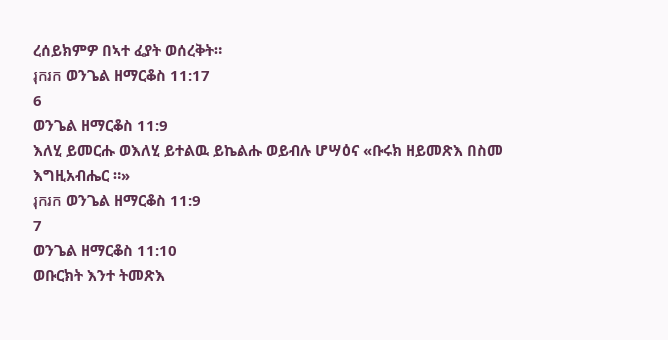ረሰይክምዎ በኣተ ፈያት ወሰረቅት።
រុករក ወንጌል ዘማርቆስ 11:17
6
ወንጌል ዘማርቆስ 11:9
እለሂ ይመርሑ ወእለሂ ይተልዉ ይኬልሑ ወይብሉ ሆሣዕና «ቡሩክ ዘይመጽእ በስመ እግዚአብሔር ።»
រុករក ወንጌል ዘማርቆስ 11:9
7
ወንጌል ዘማርቆስ 11:10
ወቡርክት እንተ ትመጽእ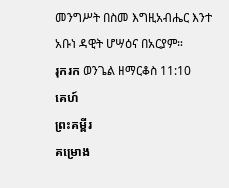መንግሥት በስመ እግዚአብሔር እንተ አቡነ ዳዊት ሆሣዕና በአርያም።
រុករក ወንጌል ዘማርቆስ 11:10
គេហ៍
ព្រះគម្ពីរ
គម្រោង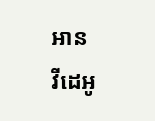អាន
វីដេអូ